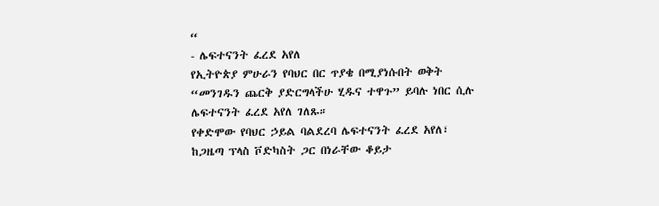“
- ሌፍተናንት ፈረደ አየለ
የኢትዮጵያ ምሁራን የባህር በር ጥያቄ በሚያነሱበት ወቅት “መንገዱን ጨርቅ ያድርግላችሁ ሂዱና ተዋጉ” ይባሉ ነበር ሲሉ ሌፍተናንት ፈረደ አየለ ገለጹ።
የቀድሞው የባህር ኃይል ባልደረባ ሌፍተናንት ፈረደ አየለ፣ ከጋዜጣ ፕላስ ቮድካስት ጋር በነራቸው ቆይታ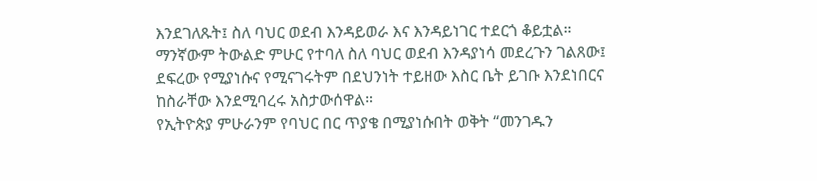እንደገለጹት፤ ስለ ባህር ወደብ እንዳይወራ እና እንዳይነገር ተደርጎ ቆይቷል።
ማንኛውም ትውልድ ምሁር የተባለ ስለ ባህር ወደብ እንዳያነሳ መደረጉን ገልጸው፤ ደፍረው የሚያነሱና የሚናገሩትም በደህንነት ተይዘው እስር ቤት ይገቡ እንደነበርና ከስራቸው እንደሚባረሩ አስታውሰዋል።
የኢትዮጵያ ምሁራንም የባህር በር ጥያቄ በሚያነሱበት ወቅት “መንገዱን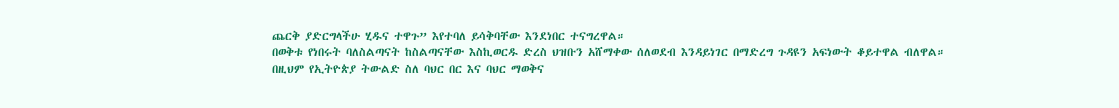ጨርቅ ያድርግላችሁ ሂዱና ተዋጉ” እየተባለ ይሳቅባቸው እንደነበር ተናግረዋል።
በወቅቱ የነበሩት ባለስልጣናት ከስልጣናቸው እስኪወርዱ ድረስ ህዝቡን አሸማቀው ሰለወደብ እንዳይነገር በማድረግ ጉዳዩን አፍነውት ቆይተዋል ብለዋል።
በዚህም የኢትዮጵያ ትውልድ ስለ ባህር በር እና ባህር ማወቅና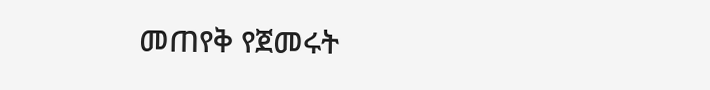መጠየቅ የጀመሩት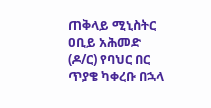ጠቅላይ ሚኒስትር ዐቢይ አሕመድ (ዶ/ር) የባህር በር ጥያቄ ካቀረቡ በኋላ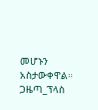መሆኑን አስታውቀዋል።
ጋዜጣ_ፕላስ